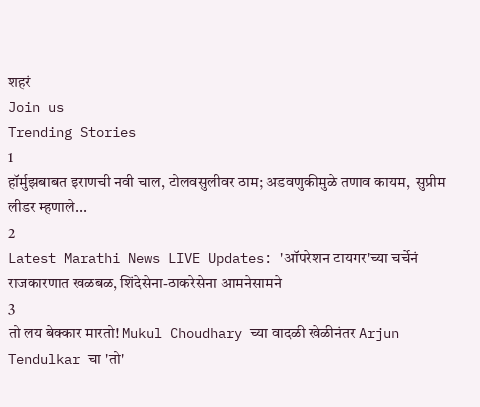शहरं
Join us
Trending Stories
1
हॉर्मुझबाबत इराणची नवी चाल, टोलवसुलीवर ठाम; अडवणुकीमुळे तणाव कायम,  सुप्रीम लीडर म्हणाले...
2
Latest Marathi News LIVE Updates: 'ऑपरेशन टायगर'च्या चर्चेनं राजकारणात खळबळ, शिंदेसेना-ठाकरेसेना आमनेसामने
3
तो लय बेक्कार मारतो! Mukul Choudhary च्या वादळी खेळीनंतर Arjun Tendulkar चा 'तो'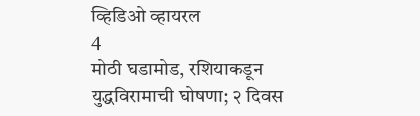व्हिडिओ व्हायरल
4
मोठी घडामोड, रशियाकडून युद्धविरामाची घोषणा; २ दिवस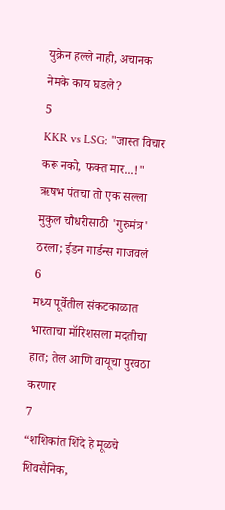युक्रेन हल्ले नाही, अचानक नेमके काय घडले?
5
KKR vs LSG: "जास्त विचार करू नको, फक्त मार...!" ऋषभ पंतचा तो एक सल्ला मुकुल चौधरीसाठी 'गुरुमंत्र' ठरला; ईडन गार्डन्स गाजवलं
6
मध्य पूर्वेतील संकटकाळात भारताचा मॉरिशसला मदतीचा हात; तेल आणि वायूचा पुरवठा करणार
7
“शशिकांत शिंदे हे मूळचे शिवसैनिक,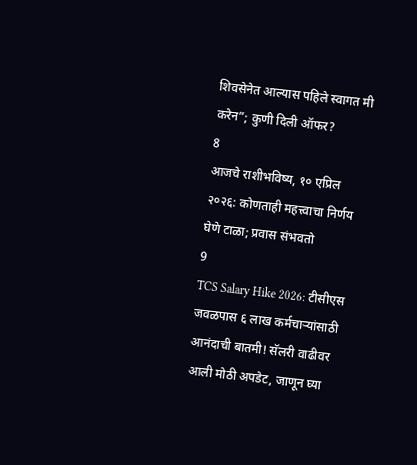शिवसेनेत आल्यास पहिले स्वागत मी करेन”; कुणी दिली ऑफर?
8
आजचे राशीभविष्य, १० एप्रिल २०२६: कोणताही महत्त्वाचा निर्णय घेणे टाळा; प्रवास संभवतो
9
TCS Salary Hike 2026: टीसीएस जवळपास ६ लाख कर्मचाऱ्यांसाठी आनंदाची बातमी! सॅलरी वाढीवर आली मोठी अपडेट, जाणून घ्या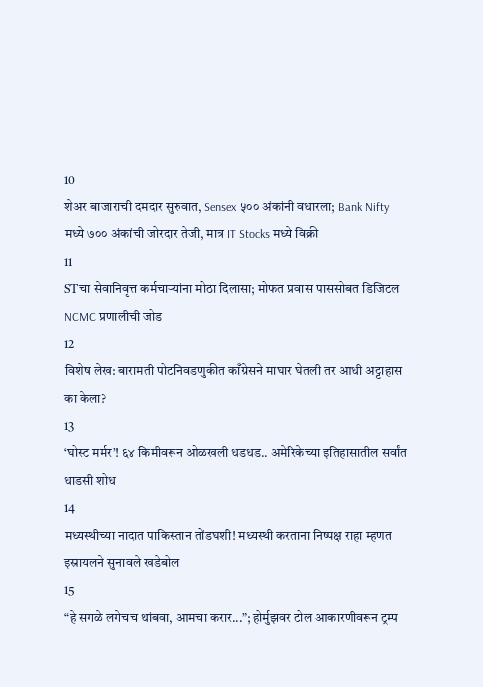10
शेअर बाजाराची दमदार सुरुवात, Sensex ५०० अंकांनी वधारला; Bank Nifty मध्ये ७०० अंकांची जोरदार तेजी, मात्र IT Stocks मध्ये विक्री
11
STचा सेवानिवृत्त कर्मचाऱ्यांना मोठा दिलासा; मोफत प्रवास पाससोबत डिजिटल NCMC प्रणालीची जोड
12
विशेष लेख: बारामती पोटनिवडणुकीत काँग्रेसने माघार घेतली तर आधी अट्टाहास का केला?
13
‘घोस्ट मर्मर’! ६४ किमीवरून ओळखली धडधड.. अमेरिकेच्या इतिहासातील सर्वांत धाडसी शोध
14
मध्यस्थीच्या नादात पाकिस्तान तोंडघशी! मध्यस्थी करताना निष्पक्ष राहा म्हणत इस्रायलने सुनावले खडेबोल
15
“हे सगळे लगेचच थांबवा, आमचा करार...”; होर्मुझवर टोल आकारणीवरून ट्रम्प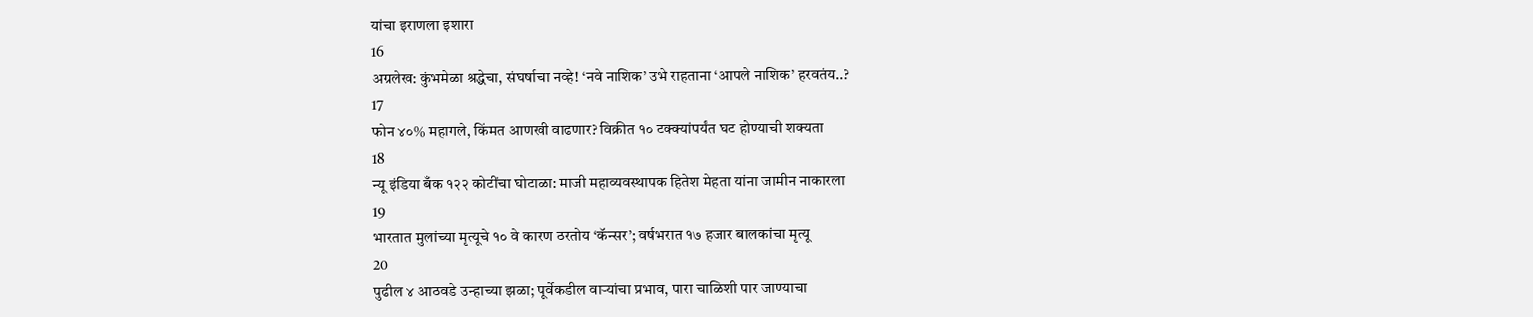यांचा इराणला इशारा
16
अग्रलेख: कुंभमेळा श्रद्धेचा, संघर्षाचा नव्हे! ‘नवे नाशिक’ उभे राहताना ‘आपले नाशिक’ हरवतंय..?
17
फोन ४०% महागले, किंमत आणखी वाढणार? विक्रीत १० टक्क्यांपर्यंत घट होण्याची शक्यता
18
न्यू इंडिया बँक १२२ कोटींचा घोटाळा: माजी महाव्यवस्थापक हितेश मेहता यांना जामीन नाकारला
19
भारतात मुलांच्या मृत्यूचे १० वे कारण ठरतोय ‘कॅन्सर’; वर्षभरात १७ हजार बालकांचा मृत्यू
20
पुढील ४ आठवडे उन्हाच्या झळा; पूर्वेकडील वाऱ्यांचा प्रभाव, पारा चाळिशी पार जाण्याचा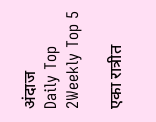अंदाज
Daily Top 2Weekly Top 5

एका रात्रीत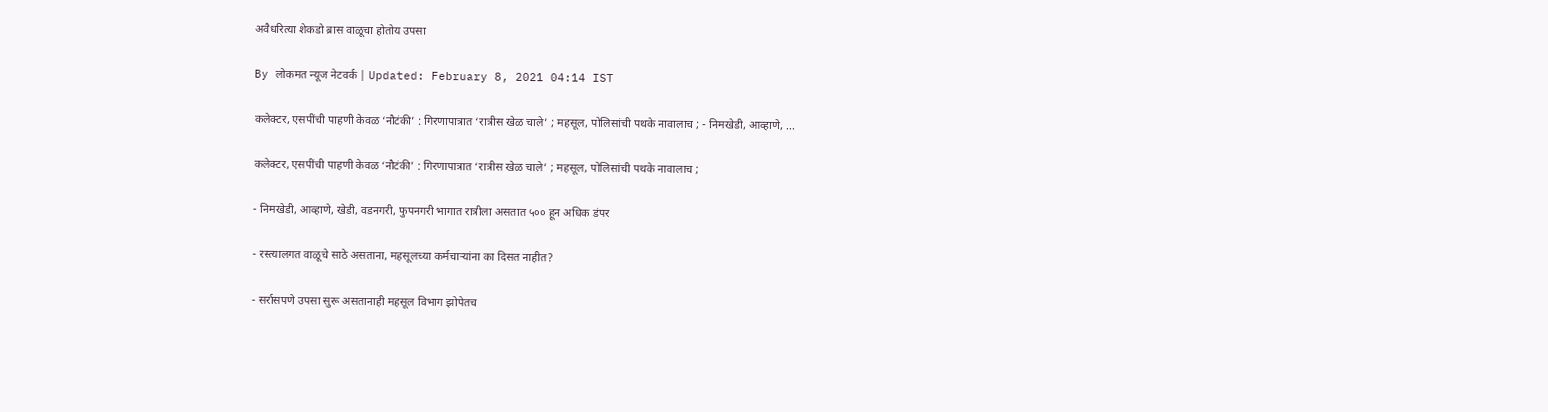अवैधरित्या शेकडो ब्रास वाळूचा होतोय उपसा

By लोकमत न्यूज नेटवर्क | Updated: February 8, 2021 04:14 IST

कलेक्टर, एसपींची पाहणी केवळ ‘नौटंकी’ : गिरणापात्रात ‘रात्रीस खेळ चाले’ ; महसूल, पोलिसांची पथके नावालाच ; - निमखेडी, आव्हाणे, ...

कलेक्टर, एसपींची पाहणी केवळ ‘नौटंकी’ : गिरणापात्रात ‘रात्रीस खेळ चाले’ ; महसूल, पोलिसांची पथके नावालाच ;

- निमखेडी, आव्हाणे, खेडी, वडनगरी, फुपनगरी भागात रात्रीला असतात ५०० हून अधिक डंपर

- रस्त्यालगत वाळूचे साठे असताना, महसूलच्या कर्मचाऱ्यांना का दिसत नाहीत?

- सर्रासपणे उपसा सुरू असतानाही महसूल विभाग झोपेतच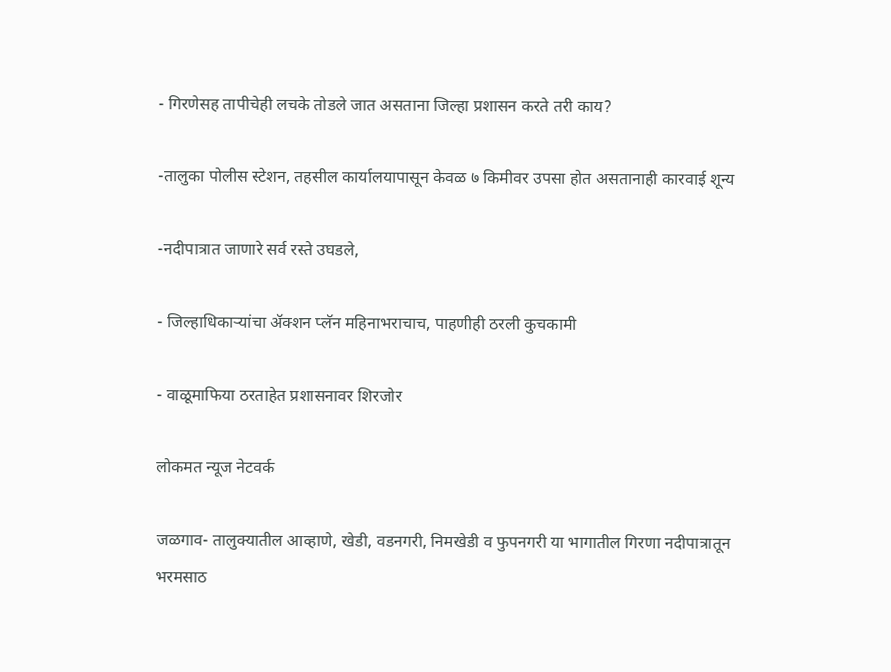- गिरणेसह तापीचेही लचके तोडले जात असताना जिल्हा प्रशासन करते तरी काय?

-तालुका पोलीस स्टेशन, तहसील कार्यालयापासून केवळ ७ किमीवर उपसा होत असतानाही कारवाई शून्य

-नदीपात्रात जाणारे सर्व रस्ते उघडले,

- जिल्हाधिकाऱ्यांचा ॲक्शन प्लॅन महिनाभराचाच, पाहणीही ठरली कुचकामी

- वाळूमाफिया ठरताहेत प्रशासनावर शिरजोर

लोकमत न्यूज नेटवर्क

जळगाव- तालुक्यातील आव्हाणे, खेडी, वडनगरी, निमखेडी व फुपनगरी या भागातील गिरणा नदीपात्रातून भरमसाठ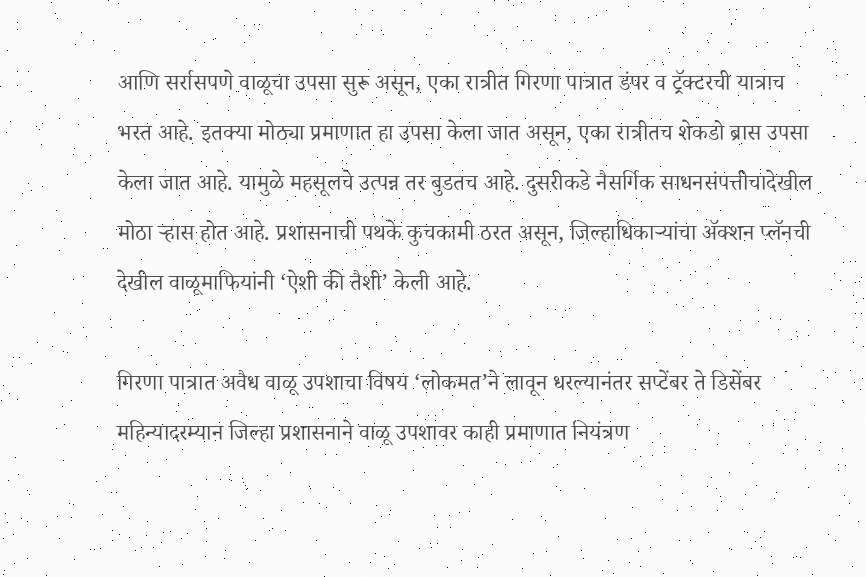आणि सर्रासपणे वाळूचा उपसा सुरू असून, एका रात्रीत गिरणा पात्रात डंपर व ट्रॅक्टरची यात्राच भरत आहे. इतक्या मोठ्या प्रमाणात हा उपसा केला जात असून, एका रात्रीतच शेकडो ब्रास उपसा केला जात आहे. यामुळे महसूलचे उत्पन्न तर बुडतच आहे. दुसरीकडे नैसर्गिक साधनसंपत्तीचादेखील मोठा ऱ्हास होत आहे. प्रशासनाची पथके कुचकामी ठरत असून, जिल्हाधिकाऱ्यांचा ॲक्शन प्लॅनची देखील वाळूमाफियांनी ‘ऐशी की तैशी’ केली आहे.

गिरणा पात्रात अवैध वाळू उपशाचा विषय ‘लोकमत’ने लावून धरल्यानंतर सप्टेंबर ते डिसेंबर महिन्यादरम्यान जिल्हा प्रशासनाने वाळू उपशावर काही प्रमाणात नियंत्रण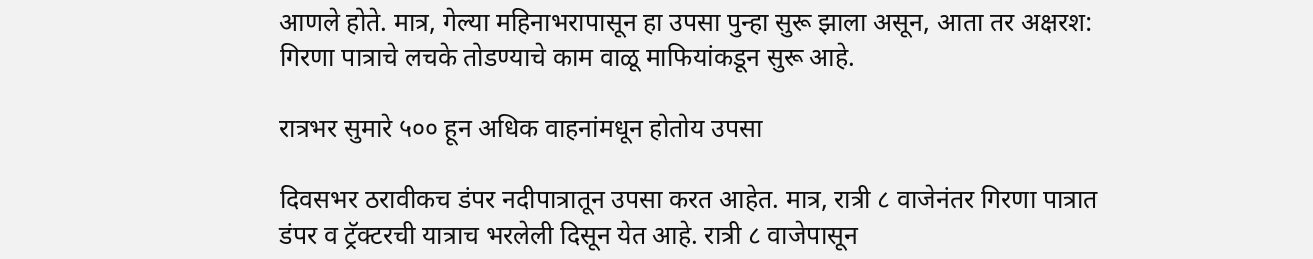आणले होते. मात्र, गेल्या महिनाभरापासून हा उपसा पुन्हा सुरू झाला असून, आता तर अक्षरश: गिरणा पात्राचे लचके तोडण्याचे काम वाळू माफियांकडून सुरू आहे.

रात्रभर सुमारे ५०० हून अधिक वाहनांमधून होतोय उपसा

दिवसभर ठरावीकच डंपर नदीपात्रातून उपसा करत आहेत. मात्र, रात्री ८ वाजेनंतर गिरणा पात्रात डंपर व ट्रॅक्टरची यात्राच भरलेली दिसून येत आहे. रात्री ८ वाजेपासून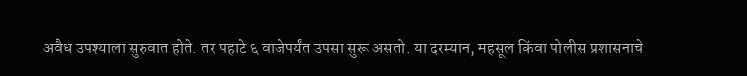अवैध उपश्याला सुरुवात होते. तर पहाटे ६ वाजेपर्यंत उपसा सुरू असतो. या दरम्यान, महसूल किंवा पोलीस प्रशासनाचे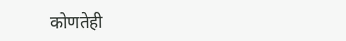कोणतेही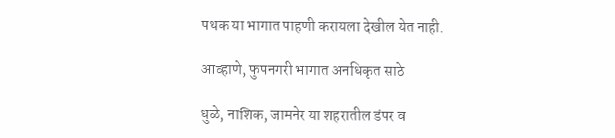पथक या भागात पाहणी करायला देखील येत नाही.

आव्हाणे, फुपनगरी भागात अनधिकृत साठे

धुळे, नाशिक, जामनेर या शहरातील डंपर व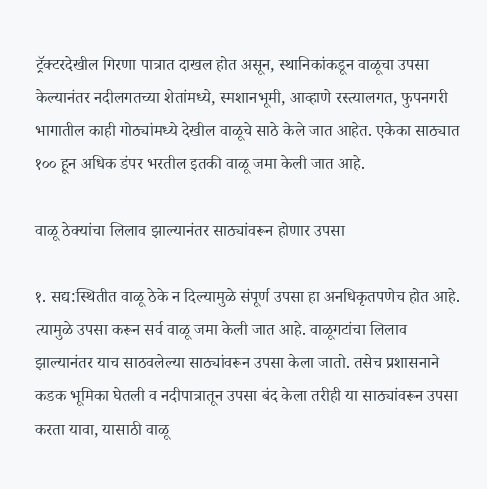ट्रॅक्टरदेखील गिरणा पात्रात दाखल होत असून, स्थानिकांकडून वाळूचा उपसा केल्यानंतर नदीलगतच्या शेतांमध्ये, स्मशानभूमी, आव्हाणे रस्त्यालगत, फुपनगरी भागातील काही गोठ्यांमध्ये देखील वाळूचे साठे केले जात आहेत. एकेका साठ्यात १०० हून अधिक डंपर भरतील इतकी वाळू जमा केली जात आहे.

वाळू ठेक्यांचा लिलाव झाल्यानंतर साठ्यांवरून होणार उपसा

१. सद्य:स्थितीत वाळू ठेके न दिल्यामुळे संपूर्ण उपसा हा अनधिकृतपणेच होत आहे. त्यामुळे उपसा करून सर्व वाळू जमा केली जात आहे. वाळूगटांचा लिलाव झाल्यानंतर याच साठवलेल्या साठ्यांवरून उपसा केला जातो. तसेच प्रशासनाने कडक भूमिका घेतली व नदीपात्रातून उपसा बंद केला तरीही या साठ्यांवरून उपसा करता यावा, यासाठी वाळू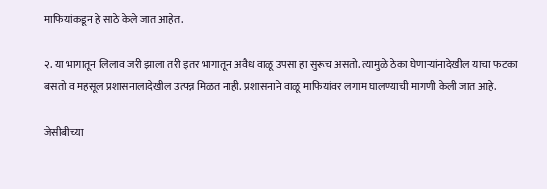माफियांकडून हे साठे केले जात आहेत.

२. या भागातून लिलाव जरी झाला तरी इतर भागातून अवैध वाळू उपसा हा सुरूच असतो. त्यामुळे ठेका घेणाऱ्यांनादेखील याचा फटका बसतो व महसूल प्रशासनालादेखील उत्पन्न मिळत नाही. प्रशासनाने वाळू माफियांवर लगाम घालण्याची मागणी केली जात आहे.

जेसीबीच्या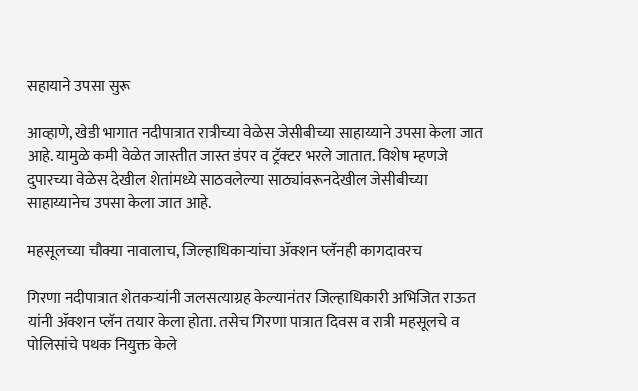सहायाने उपसा सुरू

आव्हाणे, खेडी भागात नदीपात्रात रात्रीच्या वेळेस जेसीबीच्या साहाय्याने उपसा केला जात आहे. यामुळे कमी वेळेत जास्तीत जास्त डंपर व ट्रॅक्टर भरले जातात. विशेष म्हणजे दुपारच्या वेळेस देखील शेतांमध्ये साठवलेल्या साठ्यांवरूनदेखील जेसीबीच्या साहाय्यानेच उपसा केला जात आहे.

महसूलच्या चौक्या नावालाच, जिल्हाधिकाऱ्यांचा ॲक्शन प्लॅनही कागदावरच

गिरणा नदीपात्रात शेतकऱ्यांनी जलसत्याग्रह केल्यानंतर जिल्हाधिकारी अभिजित राऊत यांनी ॲक्शन प्लॅन तयार केला होता. तसेच गिरणा पात्रात दिवस व रात्री महसूलचे व पोलिसांचे पथक नियुक्त केले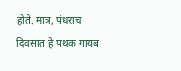होते. मात्र, पंधराच दिवसात हे पथक गायब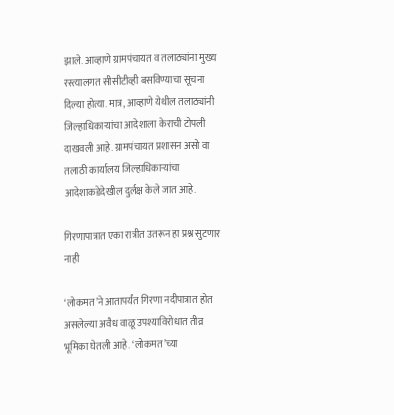झाले. आव्हाणे ग्रामपंचायत व तलाठ्यांना मुख्य रस्त्यालगत सीसीटीव्ही बसविण्याचा सूचना दिल्या होत्या. मात्र, आव्हाणे येथील तलाठ्यांनी जिल्हाधिकाऱ्यांचा आदेशाला केराची टोपली दाखवली आहे. ग्रामपंचायत प्रशासन असो वा तलाठी कार्यालय जिल्हाधिकाऱ्यांचा आदेशाकडेदेखील दुर्लक्ष केले जात आहे.

गिरणापात्रात एका रात्रीत उतरून हा प्रश्न सुटणार नाही

‘लोकमत’ने आतापर्यंत गिरणा नदीपात्रात होत असलेल्या अवैध वाळू उपश्याविरोधात तीव्र भूमिका घेतली आहे. ‘लोकमत’च्या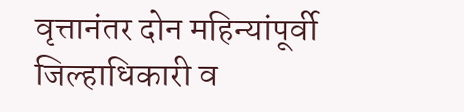वृत्तानंतर दोन महिन्यांपूर्वी जिल्हाधिकारी व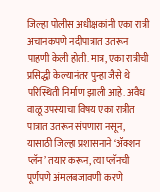जिल्हा पोलीस अधीक्षकांनी एका रात्री अचानकपणे नदीपात्रात उतरून पाहणी केली होती. मात्र, एका रात्रीची प्रसिद्धी केल्यानंतर पुन्हा जैसे थे परिस्थिती निर्माण झाली आहे. अवैध वाळू उपस्याचा विषय एका रात्रीत पात्रात उतरून संपणारा नसून, यासाठी जिल्हा प्रशासनाने ‘ॲक्शन प्लॅन’ तयार करून, त्या प्लॅनची पूर्णपणे अंमलबजावणी करणे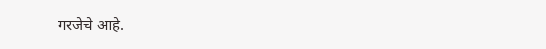गरजेचे आहे.